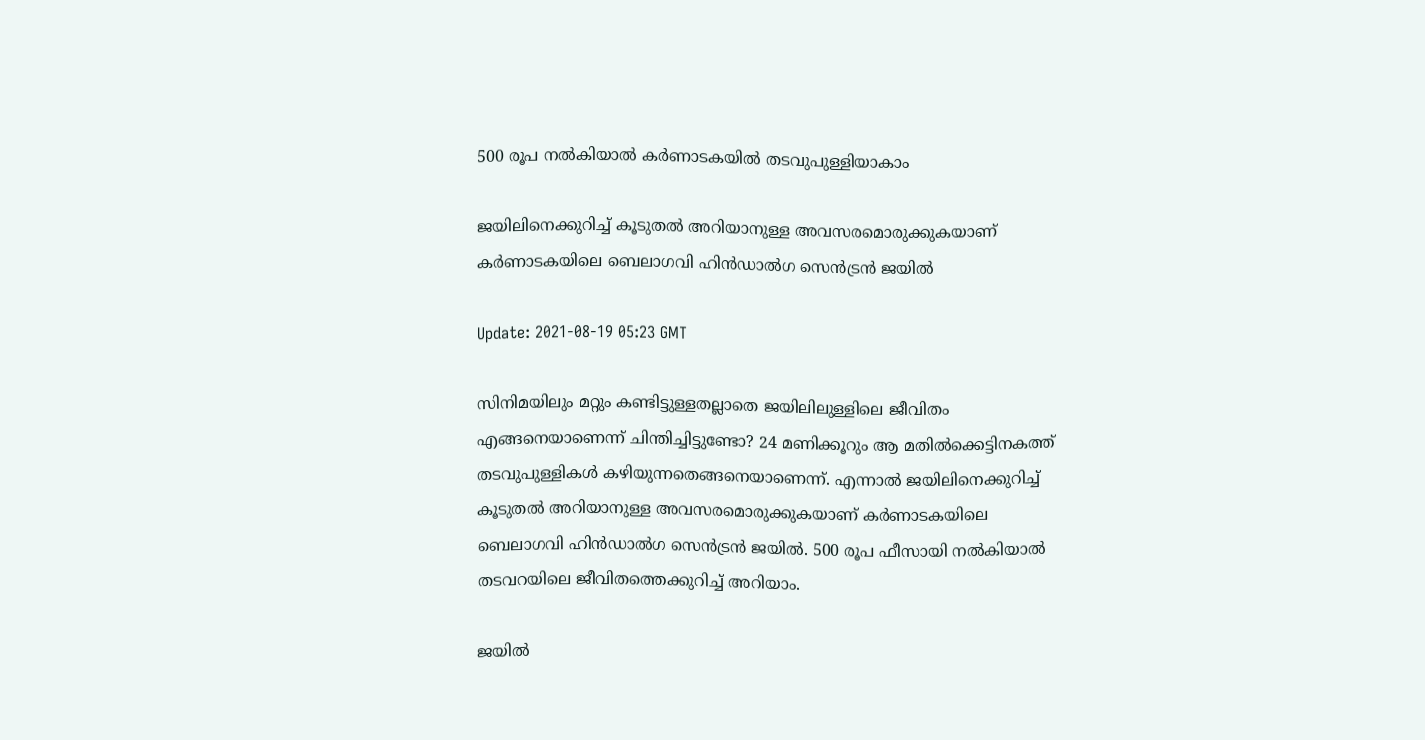500 രൂപ നല്‍കിയാല്‍ കര്‍ണാടകയില്‍ തടവുപുള്ളിയാകാം

ജയിലിനെക്കുറിച്ച് കൂടുതല്‍ അറിയാനുള്ള അവസരമൊരുക്കുകയാണ് കര്‍ണാടകയിലെ ബെലാഗവി ഹിന്‍ഡാല്‍ഗ സെന്‍ട്രന്‍ ജയില്‍

Update: 2021-08-19 05:23 GMT

സിനിമയിലും മറ്റും കണ്ടിട്ടുള്ളതല്ലാതെ ജയിലിലുള്ളിലെ ജീവിതം എങ്ങനെയാണെന്ന് ചിന്തിച്ചിട്ടുണ്ടോ? 24 മണിക്കൂറും ആ മതില്‍ക്കെട്ടിനകത്ത് തടവുപുള്ളികള്‍ കഴിയുന്നതെങ്ങനെയാണെന്ന്. എന്നാല്‍ ജയിലിനെക്കുറിച്ച് കൂടുതല്‍ അറിയാനുള്ള അവസരമൊരുക്കുകയാണ് കര്‍ണാടകയിലെ ബെലാഗവി ഹിന്‍ഡാല്‍ഗ സെന്‍ട്രന്‍ ജയില്‍. 500 രൂപ ഫീസായി നല്‍കിയാല്‍ തടവറയിലെ ജീവിതത്തെക്കുറിച്ച് അറിയാം.

ജയില്‍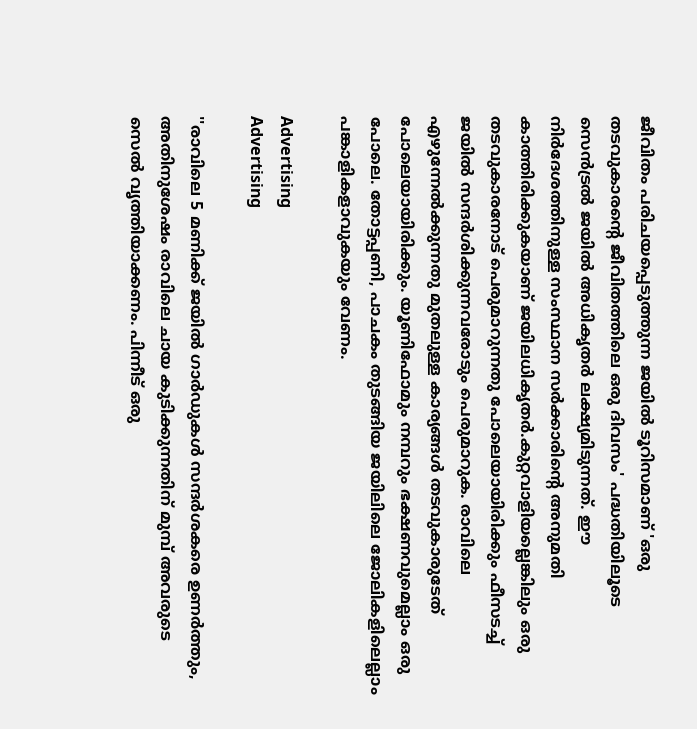ജീവിതം പരിചയപ്പെടുത്തുന്ന ജയില്‍ ടൂറിസമാണ് 'ഒരു തടവുകാരന്‍റെ ജീവിതത്തിലെ ഒരു ദിവസം' പദ്ധതിയിലൂടെ സെന്‍ട്രല്‍ ജയില്‍ അധികൃതര്‍ ലക്ഷ്യമിടുന്നത്. ഈ നിര്‍ദേശത്തിനുള്ള സംസ്ഥാന സര്‍ക്കാരിന്‍റെ അനുമതി കാത്തിരിക്കുകയാണ് ജയിലധികൃതര്‍.കുറ്റവാളിയല്ലെങ്കിലും ഒരു തടവുകാരനോട് പെരുമാറുന്നതു പോലെയായിരിക്കും ഫീസടച്ച് ജയില്‍ സന്ദര്‍ശിക്കുന്നവരോടും പെരുമാറുക. രാവിലെ എഴുന്നേല്‍ക്കുന്നതു മുതലുള്ള കാര്യങ്ങള്‍ തടവുകാരുടേത് പോലെയായിരിക്കും. യൂണിഫോമും നമ്പറും ഭക്ഷണവുമെല്ലാം ഒരു പോലെ. തോട്ടപ്പണി, പാചകം തുടങ്ങിയ ജയിലിലെ ജോലികളിലെല്ലാം പങ്കാളികളാവുകയും വേണം.

Advertising
Advertising

''രാവിലെ 5 മണിക്ക് ജയിൽ ഗാർഡുകൾ സന്ദർശകരെ ഉണർത്തും, അതിനുശേഷം രാവിലെ ചായ കുടിക്കുന്നതിന് മുമ്പ് അവരുടെ സെൽ വൃത്തിയാക്കണം. പിന്നീട് ഒരു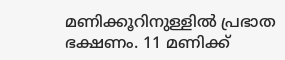മണിക്കൂറിനുള്ളില്‍ പ്രഭാത ഭക്ഷണം. 11 മണിക്ക്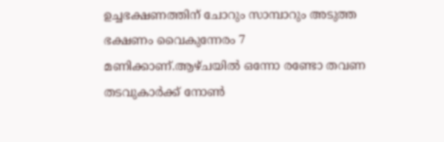ഉച്ചഭക്ഷണത്തിന് ചോറും സാമ്പാറും അടുത്ത ഭക്ഷണം വൈകുന്നേരം 7 മണിക്കാണ്.ആഴ്ചയിൽ ഒന്നോ രണ്ടോ തവണ തടവുകാർക്ക് നോൺ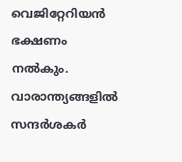വെജിറ്റേറിയൻ ഭക്ഷണം നൽകും. വാരാന്ത്യങ്ങളിൽ സന്ദർശകർ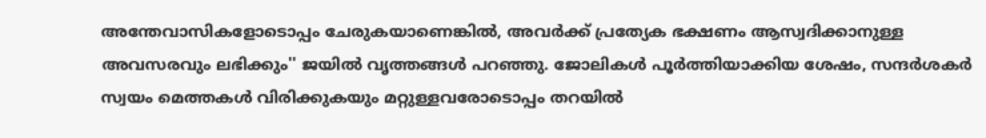അന്തേവാസികളോടൊപ്പം ചേരുകയാണെങ്കിൽ, അവർക്ക് പ്രത്യേക ഭക്ഷണം ആസ്വദിക്കാനുള്ള അവസരവും ലഭിക്കും'' ജയില്‍ വൃത്തങ്ങള്‍ പറഞ്ഞു. ജോലികൾ പൂർത്തിയാക്കിയ ശേഷം, സന്ദർശകർ സ്വയം മെത്തകൾ വിരിക്കുകയും മറ്റുള്ളവരോടൊപ്പം തറയിൽ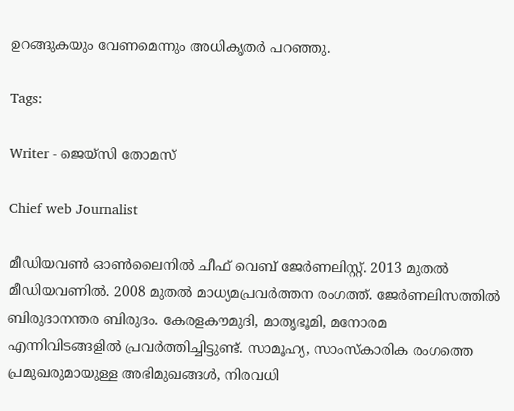ഉറങ്ങുകയും വേണമെന്നും അധികൃതര്‍ പറഞ്ഞു.

Tags:

Writer - ജെയ്സി തോമസ്

Chief web Journalist

മീഡിയവൺ ഓൺലൈനിൽ ചീഫ് വെബ് ജേർണലിസ്റ്റ്. 2013 മുതൽ മീഡിയവണിൽ. 2008 മുതൽ മാധ്യമപ്രവർത്തന രംഗത്ത്. ജേർണലിസത്തിൽ ബിരുദാനന്തര ബിരുദം. കേരളകൗമുദി, മാതൃഭൂമി, മനോരമ എന്നിവിടങ്ങളിൽ പ്രവർത്തിച്ചിട്ടുണ്ട്. സാമൂഹ്യ, സാംസ്‌കാരിക രംഗത്തെ പ്രമുഖരുമായുള്ള അഭിമുഖങ്ങൾ, നിരവധി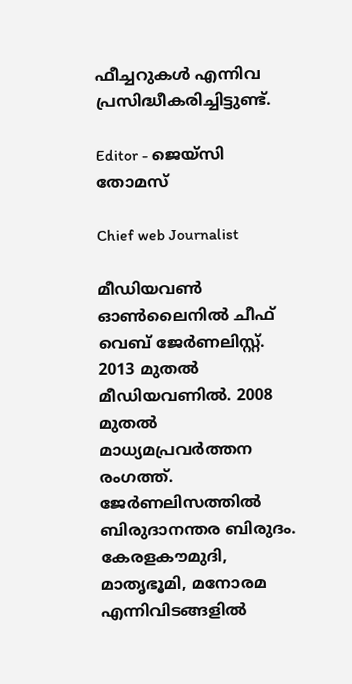ഫീച്ചറുകൾ എന്നിവ പ്രസിദ്ധീകരിച്ചിട്ടുണ്ട്.

Editor - ജെയ്സി തോമസ്

Chief web Journalist

മീഡിയവൺ ഓൺലൈനിൽ ചീഫ് വെബ് ജേർണലിസ്റ്റ്. 2013 മുതൽ മീഡിയവണിൽ. 2008 മുതൽ മാധ്യമപ്രവർത്തന രംഗത്ത്. ജേർണലിസത്തിൽ ബിരുദാനന്തര ബിരുദം. കേരളകൗമുദി, മാതൃഭൂമി, മനോരമ എന്നിവിടങ്ങളിൽ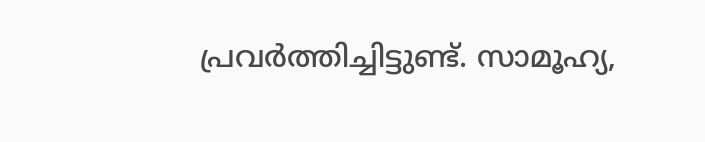പ്രവർത്തിച്ചിട്ടുണ്ട്. സാമൂഹ്യ,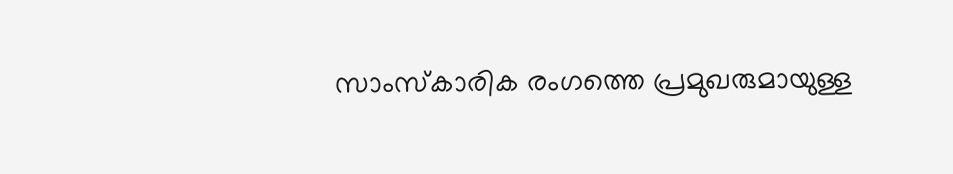സാംസ്‌കാരിക രംഗത്തെ പ്രമുഖരുമായുള്ള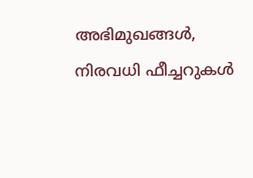അഭിമുഖങ്ങൾ, നിരവധി ഫീച്ചറുകൾ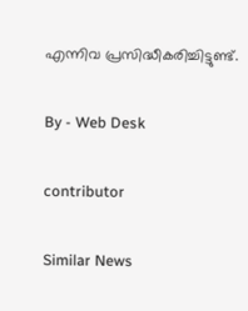എന്നിവ പ്രസിദ്ധീകരിച്ചിട്ടുണ്ട്.

By - Web Desk

contributor

Similar News